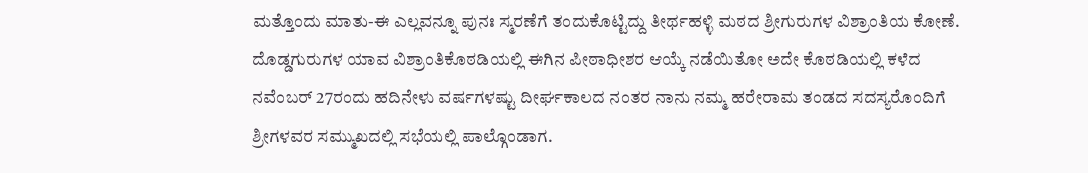ಮತ್ತೊಂದು ಮಾತು-ಈ ಎಲ್ಲವನ್ನೂ ಪುನಃ ಸ್ಮರಣೆಗೆ ತಂದುಕೊಟ್ಟಿದ್ದು ತೀರ್ಥಹಳ್ಳಿ ಮಠದ ಶ್ರೀಗುರುಗಳ ವಿಶ್ರಾಂತಿಯ ಕೋಣೆ.
ದೊಡ್ಡಗುರುಗಳ ಯಾವ ವಿಶ್ರಾಂತಿಕೊಠಡಿಯಲ್ಲಿ ಈಗಿನ ಪೀಠಾಧೀಶರ ಆಯ್ಕೆ ನಡೆಯಿತೋ ಅದೇ ಕೊಠಡಿಯಲ್ಲಿ ಕಳೆದ ನವೆಂಬರ್ 27ರಂದು ಹದಿನೇಳು ವರ್ಷಗಳಷ್ಟು ದೀರ್ಘಕಾಲದ ನಂತರ ನಾನು ನಮ್ಮ ಹರೇರಾಮ ತಂಡದ ಸದಸ್ಯರೊಂದಿಗೆ ಶ್ರೀಗಳವರ ಸಮ್ಮುಖದಲ್ಲಿ ಸಭೆಯಲ್ಲಿ ಪಾಲ್ಗೊಂಡಾಗ.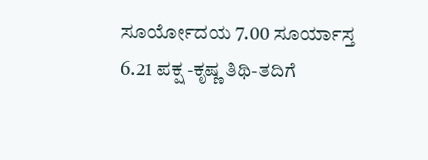ಸೂರ್ಯೋದಯ 7.00 ಸೂರ್ಯಾಸ್ತ 6.21 ಪಕ್ಷ -ಕೃಷ್ಣ ತಿಥಿ-ತದಿಗೆ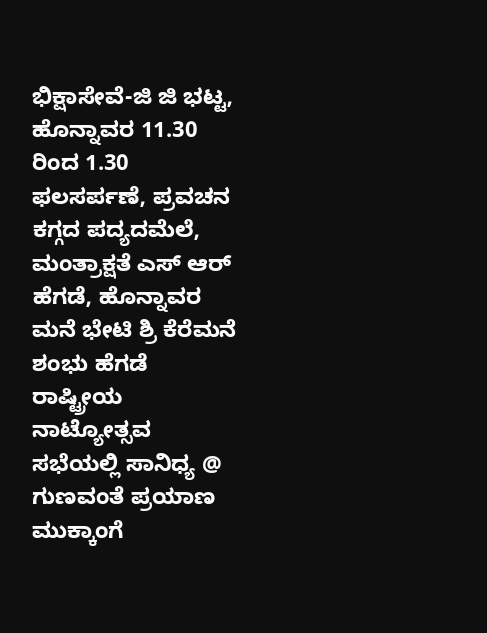ಭಿಕ್ಷಾಸೇವೆ-ಜಿ ಜಿ ಭಟ್ಟ, ಹೊನ್ನಾವರ 11.30 ರಿಂದ 1.30 ಫಲಸರ್ಪಣೆ, ಪ್ರವಚನ ಕಗ್ಗದ ಪದ್ಯದಮೆಲೆ, ಮಂತ್ರಾಕ್ಷತೆ ಎಸ್ ಆರ್ ಹೆಗಡೆ, ಹೊನ್ನಾವರ ಮನೆ ಭೇಟಿ ಶ್ರಿ ಕೆರೆಮನೆ ಶಂಭು ಹೆಗಡೆ ರಾಷ್ಟ್ರೀಯ ನಾಟ್ಯೋತ್ಸವ ಸಭೆಯಲ್ಲಿ ಸಾನಿಧ್ಯ @ ಗುಣವಂತೆ ಪ್ರಯಾಣ ಮುಕ್ಕಾಂಗೆ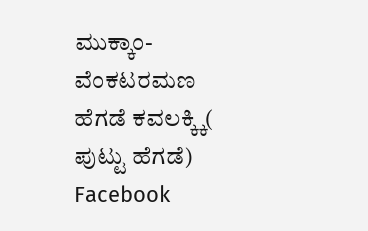ಮುಕ್ಕಾಂ-ವೆಂಕಟರಮಣ ಹೆಗಡೆ ಕವಲಕ್ಕ್ಕಿ( ಪುಟ್ಟು ಹೆಗಡೆ) Facebook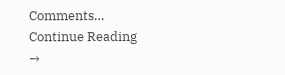Comments… Continue Reading →